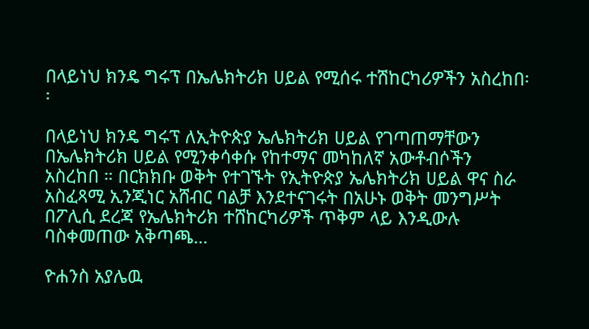በላይነህ ክንዴ ግሩፕ በኤሌክትሪክ ሀይል የሚሰሩ ተሽከርካሪዎችን አስረከበ፡፡

በላይነህ ክንዴ ግሩፕ ለኢትዮጵያ ኤሌክትሪክ ሀይል የገጣጠማቸውን በኤሌክትሪክ ሀይል የሚንቀሳቀሱ የከተማና መካከለኛ አውቶብሶችን አስረከበ ። በርክክቡ ወቅት የተገኙት የኢትዮጵያ ኤሌክትሪክ ሀይል ዋና ስራ አስፈጻሚ ኢንጂነር አሸብር ባልቻ እንደተናገሩት በአሁኑ ወቅት መንግሥት በፖሊሲ ደረጃ የኤሌክትሪክ ተሸከርካሪዎች ጥቅም ላይ እንዲውሉ ባስቀመጠው አቅጣጫ…

ዮሐንስ አያሌዉ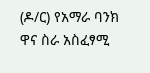(ዶ/ር) የአማራ ባንክ ዋና ስራ አስፈፃሚ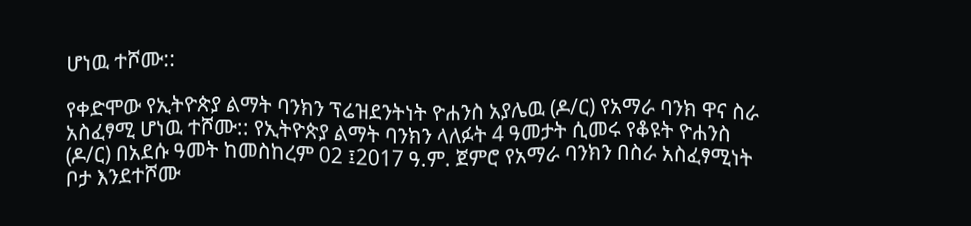ሆነዉ ተሾሙ::

የቀድሞው የኢትዮጵያ ልማት ባንክን ፕሬዝደንትነት ዮሐንስ አያሌዉ (ዶ/ር) የአማራ ባንክ ዋና ስራ አስፈፃሚ ሆነዉ ተሾሙ:: የኢትዮጵያ ልማት ባንክን ላለፉት 4 ዓመታት ሲመሩ የቆዩት ዮሐንስ (ዶ/ር) በአደሱ ዓመት ከመስከረም 02 ፤2017 ዓ.ም. ጀምሮ የአማራ ባንክን በስራ አስፈፃሚነት ቦታ እንደተሾሙ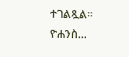ተገልጿል። ዮሐንስ…